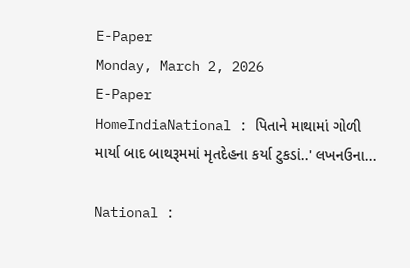E-Paper
Monday, March 2, 2026
E-Paper
HomeIndiaNational : પિતાને માથામાં ગોળી માર્યા બાદ બાથરૂમમાં મૃતદેહના કર્યા ટુકડાં..' લખનઉના...

National :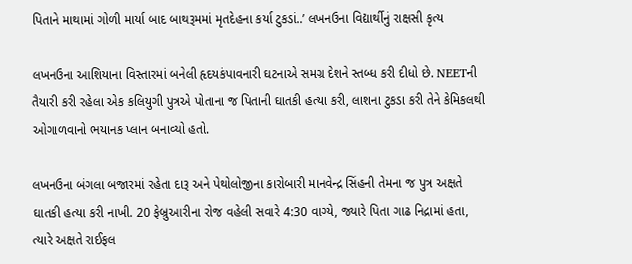પિતાને માથામાં ગોળી માર્યા બાદ બાથરૂમમાં મૃતદેહના કર્યા ટુકડાં..’ લખનઉના વિદ્યાર્થીનું રાક્ષસી કૃત્ય

લખનઉના આશિયાના વિસ્તારમાં બનેલી હૃદયકંપાવનારી ઘટનાએ સમગ્ર દેશને સ્તબ્ધ કરી દીધો છે. NEETની તૈયારી કરી રહેલા એક કલિયુગી પુત્રએ પોતાના જ પિતાની ઘાતકી હત્યા કરી, લાશના ટુકડા કરી તેને કેમિકલથી ઓગાળવાનો ભયાનક પ્લાન બનાવ્યો હતો.

લખનઉના બંગલા બજારમાં રહેતા દારૂ અને પેથોલોજીના કારોબારી માનવેન્દ્ર સિંહની તેમના જ પુત્ર અક્ષતે ઘાતકી હત્યા કરી નાખી. 20 ફેબ્રુઆરીના રોજ વહેલી સવારે 4:30 વાગ્યે, જ્યારે પિતા ગાઢ નિદ્રામાં હતા, ત્યારે અક્ષતે રાઈફલ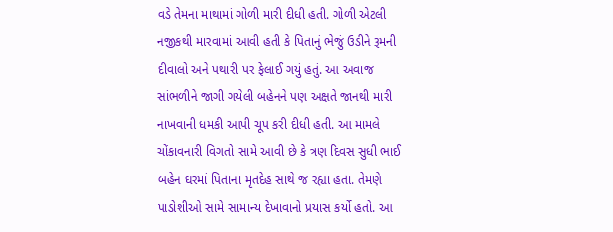વડે તેમના માથામાં ગોળી મારી દીધી હતી. ગોળી એટલી નજીકથી મારવામાં આવી હતી કે પિતાનું ભેજું ઉડીને રૂમની દીવાલો અને પથારી પર ફેલાઈ ગયું હતું. આ અવાજ સાંભળીને જાગી ગયેલી બહેનને પણ અક્ષતે જાનથી મારી નાખવાની ધમકી આપી ચૂપ કરી દીધી હતી. આ મામલે ચોંકાવનારી વિગતો સામે આવી છે કે ત્રણ દિવસ સુધી ભાઈ બહેન ઘરમાં પિતાના મૃતદેહ સાથે જ રહ્યા હતા. તેમણે પાડોશીઓ સામે સામાન્ય દેખાવાનો પ્રયાસ કર્યો હતો. આ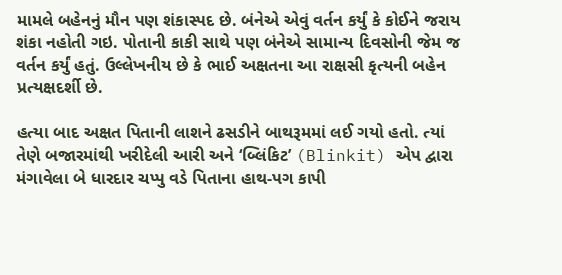મામલે બહેનનું મૌન પણ શંકાસ્પદ છે. બંનેએ એવું વર્તન કર્યું કે કોઈને જરાય શંકા નહોતી ગઇ. પોતાની કાકી સાથે પણ બંનેએ સામાન્ય દિવસોની જેમ જ વર્તન કર્યું હતું. ઉલ્લેખનીય છે કે ભાઈ અક્ષતના આ રાક્ષસી કૃત્યની બહેન પ્રત્યક્ષદર્શી છે.

હત્યા બાદ અક્ષત પિતાની લાશને ઢસડીને બાથરૂમમાં લઈ ગયો હતો. ત્યાં તેણે બજારમાંથી ખરીદેલી આરી અને ‘બ્લિંકિટ’ (Blinkit) એપ દ્વારા મંગાવેલા બે ધારદાર ચપ્પુ વડે પિતાના હાથ-પગ કાપી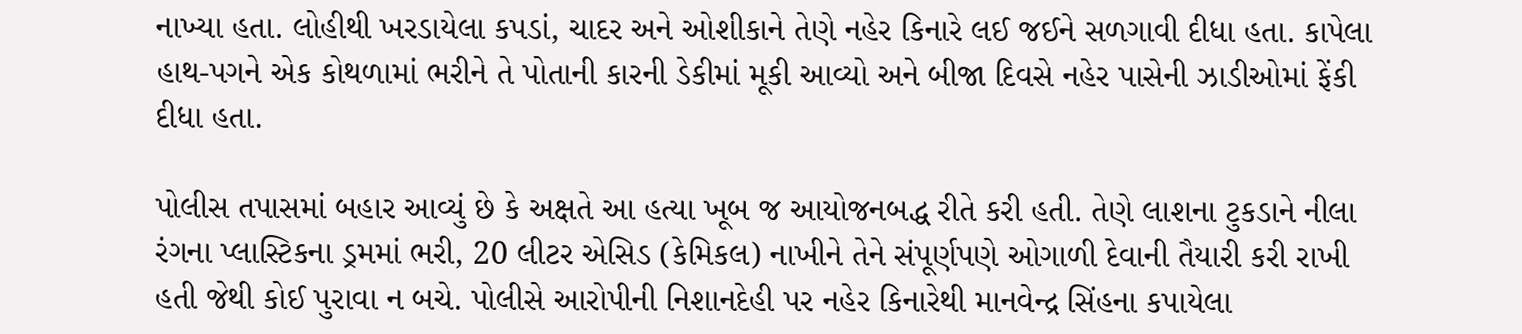નાખ્યા હતા. લોહીથી ખરડાયેલા કપડાં, ચાદર અને ઓશીકાને તેણે નહેર કિનારે લઈ જઈને સળગાવી દીધા હતા. કાપેલા હાથ-પગને એક કોથળામાં ભરીને તે પોતાની કારની ડેકીમાં મૂકી આવ્યો અને બીજા દિવસે નહેર પાસેની ઝાડીઓમાં ફેંકી દીધા હતા.

પોલીસ તપાસમાં બહાર આવ્યું છે કે અક્ષતે આ હત્યા ખૂબ જ આયોજનબદ્ધ રીતે કરી હતી. તેણે લાશના ટુકડાને નીલા રંગના પ્લાસ્ટિકના ડ્રમમાં ભરી, 20 લીટર એસિડ (કેમિકલ) નાખીને તેને સંપૂર્ણપણે ઓગાળી દેવાની તૈયારી કરી રાખી હતી જેથી કોઈ પુરાવા ન બચે. પોલીસે આરોપીની નિશાનદેહી પર નહેર કિનારેથી માનવેન્દ્ર સિંહના કપાયેલા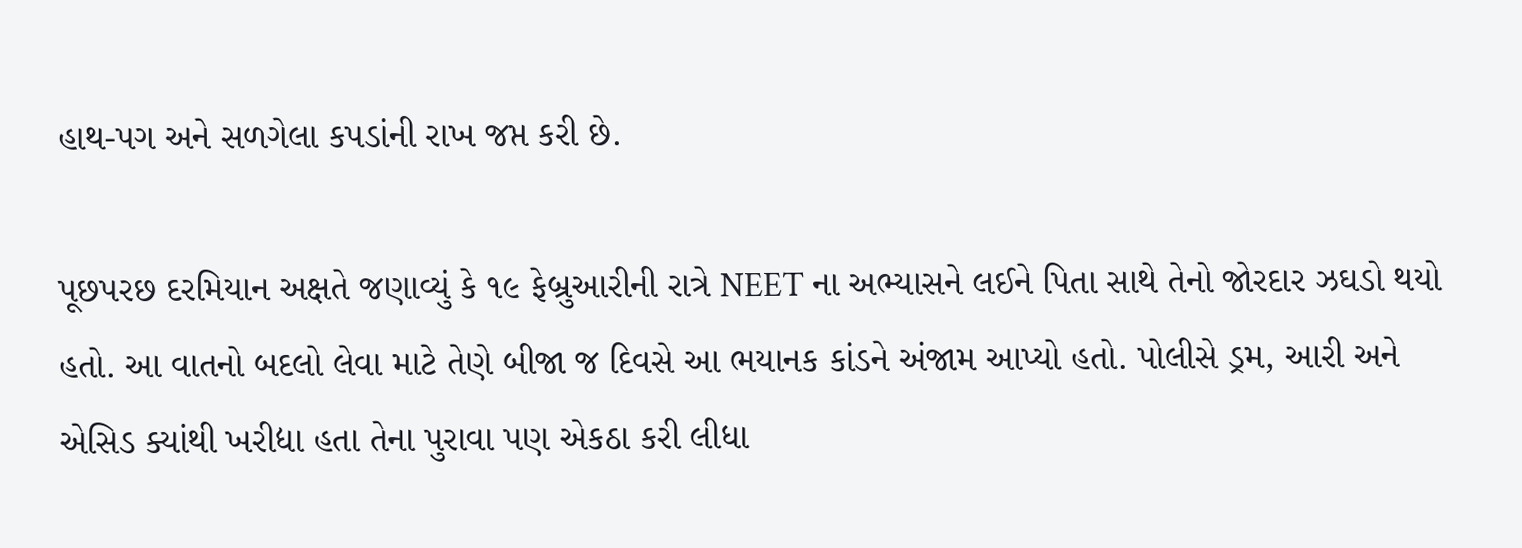હાથ-પગ અને સળગેલા કપડાંની રાખ જપ્ત કરી છે.

પૂછપરછ દરમિયાન અક્ષતે જણાવ્યું કે ૧૯ ફેબ્રુઆરીની રાત્રે NEET ના અભ્યાસને લઈને પિતા સાથે તેનો જોરદાર ઝઘડો થયો હતો. આ વાતનો બદલો લેવા માટે તેણે બીજા જ દિવસે આ ભયાનક કાંડને અંજામ આપ્યો હતો. પોલીસે ડ્રમ, આરી અને એસિડ ક્યાંથી ખરીદ્યા હતા તેના પુરાવા પણ એકઠા કરી લીધા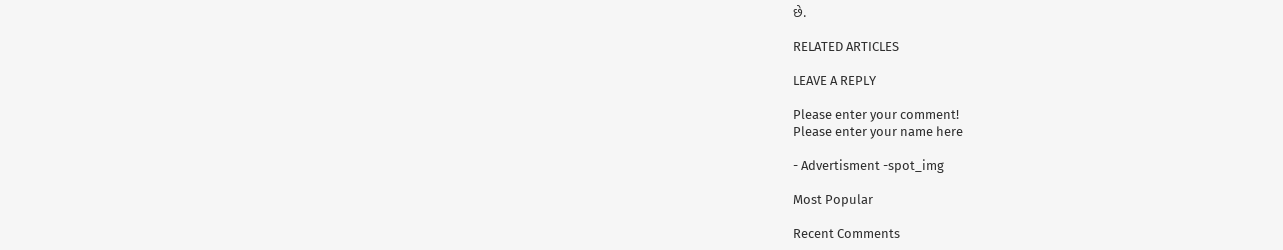છે.

RELATED ARTICLES

LEAVE A REPLY

Please enter your comment!
Please enter your name here

- Advertisment -spot_img

Most Popular

Recent Comments